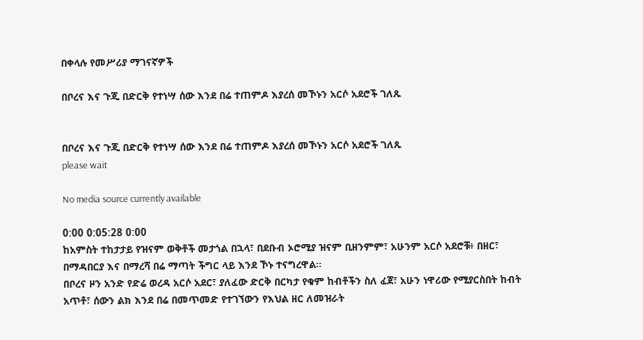በቀላሉ የመሥሪያ ማገናኛዎች

በቦረና እና ጉጂ በድርቅ የተነሣ ሰው እንደ በሬ ተጠምዶ እያረሰ መኾኑን አርሶ አደሮች ገለጹ


በቦረና እና ጉጂ በድርቅ የተነሣ ሰው እንደ በሬ ተጠምዶ እያረሰ መኾኑን አርሶ አደሮች ገለጹ
please wait

No media source currently available

0:00 0:05:28 0:00
ከአምስት ተከታታይ የዝናም ወቅቶች መታጎል በኋላ፣ በደቡብ ኦሮሚያ ዝናም ቢዘንምም፣ አሁንም አርሶ አደሮቹ፥ በዘር፣ በማዳበርያ እና በማረሻ በሬ ማጣት ችግር ላይ እንደ ኾኑ ተናግረዋል።
በቦረና ዞን አንድ የድሬ ወረዳ አርሶ አደር፣ ያለፈው ድርቅ በርካታ የቁም ከብቶችን ስለ ፈጀ፣ አሁን ነዋሪው የሚያርስበት ከብት አጥቶ፣ ሰውን ልክ እንደ በሬ በመጥመድ የተገኘውን የእህል ዘር ለመዝራት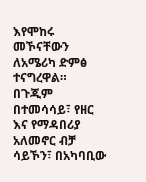እየሞከሩ መኾናቸውን ለአሜሪካ ድምፅ ተናግረዋል።
በጉጂም በተመሳሳይ፣ የዘር እና የማዳበሪያ አለመኖር ብቻ ሳይኾን፣ በአካባቢው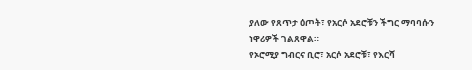ያለው የጸጥታ ዕጦት፣ የአርሶ አደሮቹን ችግር ማባባሱን ነዋሪዎች ገልጸዋል።
የኦሮሚያ ግብርና ቢሮ፣ አርሶ አደሮቹ፣ የእርሻ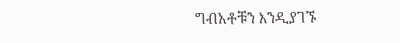ግብአቶቹን እንዲያገኙ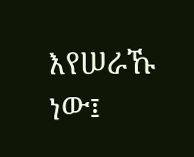እየሠራኹ ነው፤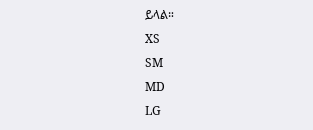ይላል።
XS
SM
MD
LG